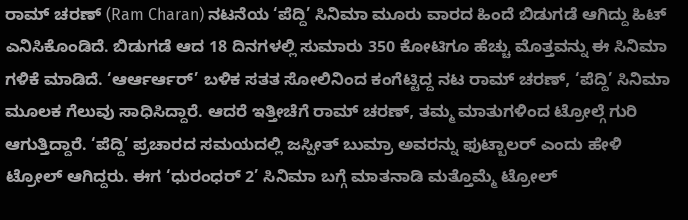ರಾಮ್ ಚರಣ್ (Ram Charan) ನಟನೆಯ ‘ಪೆದ್ದಿ’ ಸಿನಿಮಾ ಮೂರು ವಾರದ ಹಿಂದೆ ಬಿಡುಗಡೆ ಆಗಿದ್ದು ಹಿಟ್ ಎನಿಸಿಕೊಂಡಿದೆ. ಬಿಡುಗಡೆ ಆದ 18 ದಿನಗಳಲ್ಲಿ ಸುಮಾರು 350 ಕೋಟಿಗೂ ಹೆಚ್ಚು ಮೊತ್ತವನ್ನು ಈ ಸಿನಿಮಾ ಗಳಿಕೆ ಮಾಡಿದೆ. ‘ಆರ್ಆರ್ಆರ್’ ಬಳಿಕ ಸತತ ಸೋಲಿನಿಂದ ಕಂಗೆಟ್ಟಿದ್ದ ನಟ ರಾಮ್ ಚರಣ್, ‘ಪೆದ್ದಿ’ ಸಿನಿಮಾ ಮೂಲಕ ಗೆಲುವು ಸಾಧಿಸಿದ್ದಾರೆ. ಆದರೆ ಇತ್ತೀಚೆಗೆ ರಾಮ್ ಚರಣ್, ತಮ್ಮ ಮಾತುಗಳಿಂದ ಟ್ರೋಲ್ಗೆ ಗುರಿ ಆಗುತ್ತಿದ್ದಾರೆ. ‘ಪೆದ್ದಿ’ ಪ್ರಚಾರದ ಸಮಯದಲ್ಲಿ ಜಸ್ಪೀತ್ ಬುಮ್ರಾ ಅವರನ್ನು ಫುಟ್ಬಾಲರ್ ಎಂದು ಹೇಳಿ ಟ್ರೋಲ್ ಆಗಿದ್ದರು. ಈಗ ‘ಧುರಂಧರ್ 2’ ಸಿನಿಮಾ ಬಗ್ಗೆ ಮಾತನಾಡಿ ಮತ್ತೊಮ್ಮೆ ಟ್ರೋಲ್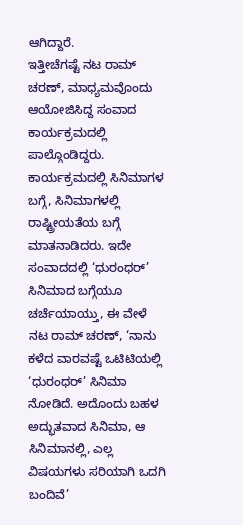ಆಗಿದ್ದಾರೆ.
ಇತ್ತೀಚೆಗಷ್ಟೆ ನಟ ರಾಮ್ ಚರಣ್, ಮಾಧ್ಯಮವೊಂದು ಆಯೋಜಿಸಿದ್ದ ಸಂವಾದ ಕಾರ್ಯಕ್ರಮದಲ್ಲಿ ಪಾಲ್ಗೊಂಡಿದ್ದರು. ಕಾರ್ಯಕ್ರಮದಲ್ಲಿ ಸಿನಿಮಾಗಳ ಬಗ್ಗೆ, ಸಿನಿಮಾಗಳಲ್ಲಿ ರಾಷ್ಟ್ರೀಯತೆಯ ಬಗ್ಗೆ ಮಾತನಾಡಿದರು. ಇದೇ ಸಂವಾದದಲ್ಲಿ ‘ಧುರಂಧರ್’ ಸಿನಿಮಾದ ಬಗ್ಗೆಯೂ ಚರ್ಚೆಯಾಯ್ತು, ಈ ವೇಳೆ ನಟ ರಾಮ್ ಚರಣ್, ‘ನಾನು ಕಳೆದ ವಾರವಷ್ಟೆ ಒಟಿಟಿಯಲ್ಲಿ ‘ಧುರಂಧರ್’ ಸಿನಿಮಾ ನೋಡಿದೆ. ಅದೊಂದು ಬಹಳ ಅದ್ಭುತವಾದ ಸಿನಿಮಾ, ಆ ಸಿನಿಮಾನಲ್ಲಿ, ಎಲ್ಲ ವಿಷಯಗಳು ಸರಿಯಾಗಿ ಒದಗಿ ಬಂದಿವೆ’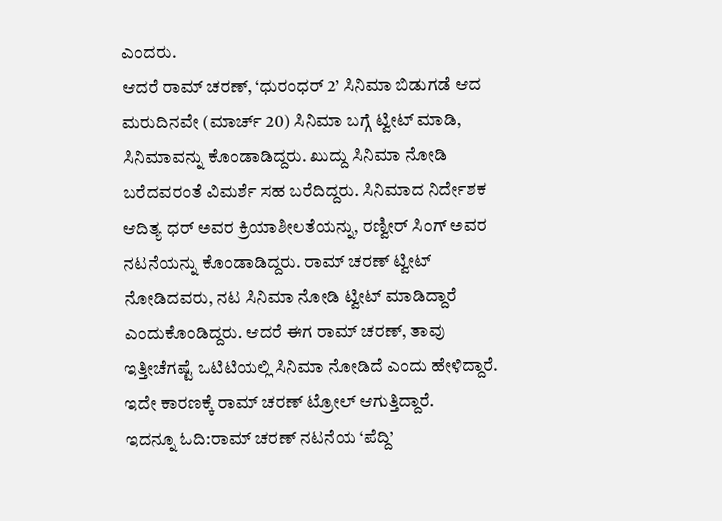ಎಂದರು.
ಆದರೆ ರಾಮ್ ಚರಣ್, ‘ಧುರಂಧರ್ 2’ ಸಿನಿಮಾ ಬಿಡುಗಡೆ ಆದ ಮರುದಿನವೇ (ಮಾರ್ಚ್ 20) ಸಿನಿಮಾ ಬಗ್ಗೆ ಟ್ವೀಟ್ ಮಾಡಿ, ಸಿನಿಮಾವನ್ನು ಕೊಂಡಾಡಿದ್ದರು. ಖುದ್ದು ಸಿನಿಮಾ ನೋಡಿ ಬರೆದವರಂತೆ ವಿಮರ್ಶೆ ಸಹ ಬರೆದಿದ್ದರು. ಸಿನಿಮಾದ ನಿರ್ದೇಶಕ ಆದಿತ್ಯ ಧರ್ ಅವರ ಕ್ರಿಯಾಶೀಲತೆಯನ್ನು, ರಣ್ವೀರ್ ಸಿಂಗ್ ಅವರ ನಟನೆಯನ್ನು ಕೊಂಡಾಡಿದ್ದರು. ರಾಮ್ ಚರಣ್ ಟ್ವೀಟ್ ನೋಡಿದವರು, ನಟ ಸಿನಿಮಾ ನೋಡಿ ಟ್ವೀಟ್ ಮಾಡಿದ್ದಾರೆ ಎಂದುಕೊಂಡಿದ್ದರು. ಆದರೆ ಈಗ ರಾಮ್ ಚರಣ್, ತಾವು ಇತ್ತೀಚೆಗಷ್ಟೆ ಒಟಿಟಿಯಲ್ಲಿ ಸಿನಿಮಾ ನೋಡಿದೆ ಎಂದು ಹೇಳಿದ್ದಾರೆ. ಇದೇ ಕಾರಣಕ್ಕೆ ರಾಮ್ ಚರಣ್ ಟ್ರೋಲ್ ಆಗುತ್ತಿದ್ದಾರೆ.
ಇದನ್ನೂ ಓದಿ:ರಾಮ್ ಚರಣ್ ನಟನೆಯ ‘ಪೆದ್ದಿ’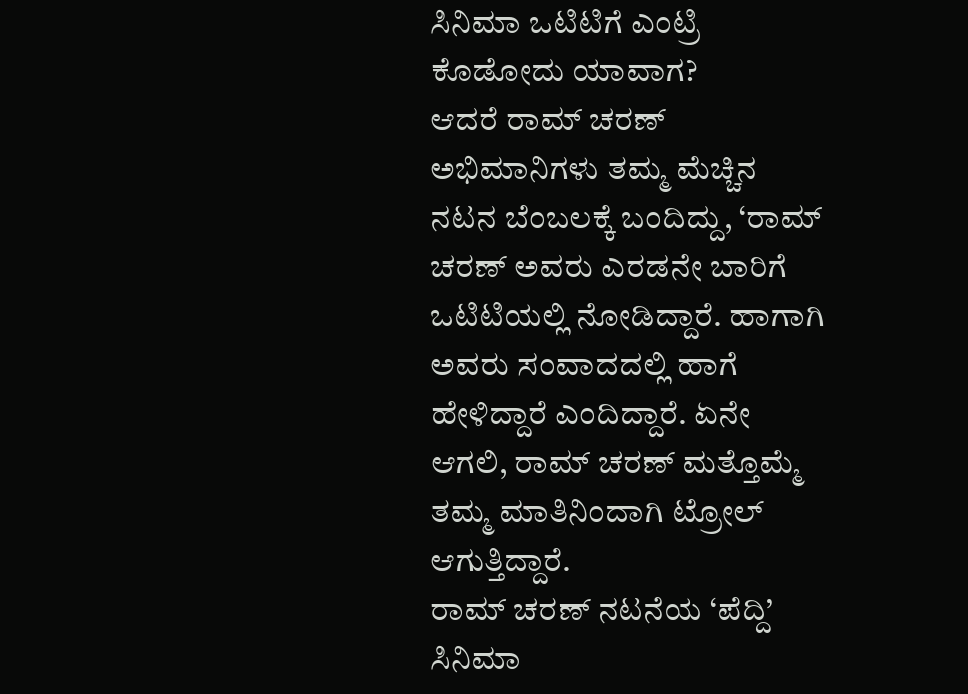ಸಿನಿಮಾ ಒಟಿಟಿಗೆ ಎಂಟ್ರಿ ಕೊಡೋದು ಯಾವಾಗ?
ಆದರೆ ರಾಮ್ ಚರಣ್ ಅಭಿಮಾನಿಗಳು ತಮ್ಮ ಮೆಚ್ಚಿನ ನಟನ ಬೆಂಬಲಕ್ಕೆ ಬಂದಿದ್ದು, ‘ರಾಮ್ ಚರಣ್ ಅವರು ಎರಡನೇ ಬಾರಿಗೆ ಒಟಿಟಿಯಲ್ಲಿ ನೋಡಿದ್ದಾರೆ. ಹಾಗಾಗಿ ಅವರು ಸಂವಾದದಲ್ಲಿ ಹಾಗೆ ಹೇಳಿದ್ದಾರೆ ಎಂದಿದ್ದಾರೆ. ಏನೇ ಆಗಲಿ, ರಾಮ್ ಚರಣ್ ಮತ್ತೊಮ್ಮೆ ತಮ್ಮ ಮಾತಿನಿಂದಾಗಿ ಟ್ರೋಲ್ ಆಗುತ್ತಿದ್ದಾರೆ.
ರಾಮ್ ಚರಣ್ ನಟನೆಯ ‘ಪೆದ್ದಿ’ ಸಿನಿಮಾ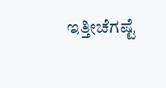ಇತ್ತೀಚೆಗಷ್ಟೆ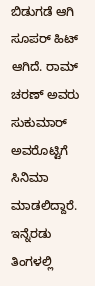ಬಿಡುಗಡೆ ಆಗಿ ಸೂಪರ್ ಹಿಟ್ ಆಗಿದೆ. ರಾಮ್ ಚರಣ್ ಅವರು ಸುಕುಮಾರ್ ಅವರೊಟ್ಟಿಗೆ ಸಿನಿಮಾ ಮಾಡಲಿದ್ದಾರೆ. ಇನ್ನೆರಡು ತಿಂಗಳಲ್ಲಿ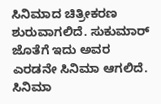ಸಿನಿಮಾದ ಚಿತ್ರೀಕರಣ ಶುರುವಾಗಲಿದೆ. ಸುಕುಮಾರ್ ಜೊತೆಗೆ ಇದು ಅವರ ಎರಡನೇ ಸಿನಿಮಾ ಆಗಲಿದೆ.
ಸಿನಿಮಾ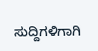ಸುದ್ದಿಗಳಿಗಾಗಿ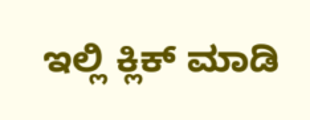ಇಲ್ಲಿ ಕ್ಲಿಕ್ ಮಾಡಿ